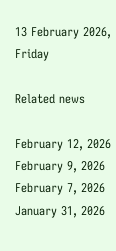13 February 2026, Friday

Related news

February 12, 2026
February 9, 2026
February 7, 2026
January 31, 2026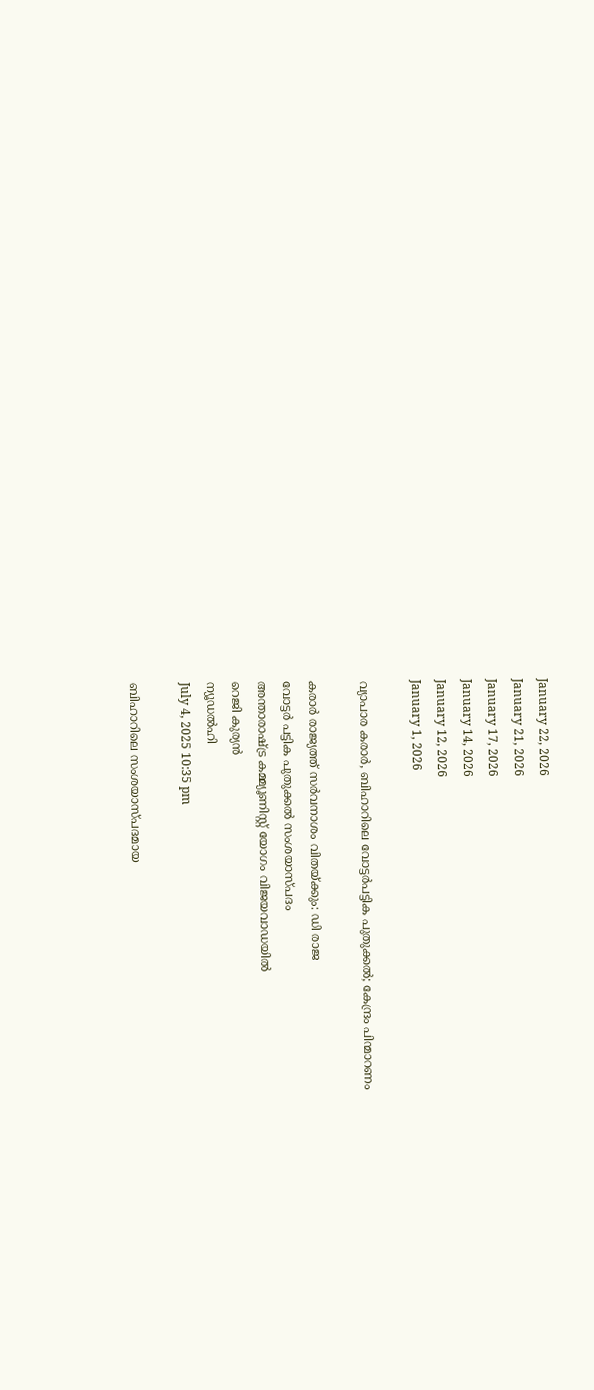January 22, 2026
January 21, 2026
January 17, 2026
January 14, 2026
January 12, 2026
January 1, 2026

വ്യാപാര കരാര്‍, ബിഹാറിലെ വോട്ടര്‍പട്ടിക പുതുക്കല്‍; കേന്ദ്രം പിന്മാറണം

കരാര്‍ രാജ്യത്ത് സര്‍വനാശം വിതയ്ക്കും: ഡി രാജ
വോട്ടര്‍ പട്ടിക പുതുക്കല്‍ സംശയാസ്പദം
അന്താരാഷ്ട്ര കമ്മ്യൂണിസ്റ്റ് യോഗം വിജയവാഡയില്‍
റെജി കുര്യന്‍
ന്യൂഡല്‍ഹി
July 4, 2025 10:35 pm

ബിഹാറിലെ സംശയാസ്പദമായ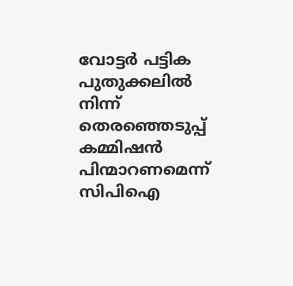വോട്ടര്‍ പട്ടിക പുതുക്കലില്‍ നിന്ന് തെരഞ്ഞെടുപ്പ് കമ്മിഷന്‍ പിന്മാറണമെന്ന് സിപിഐ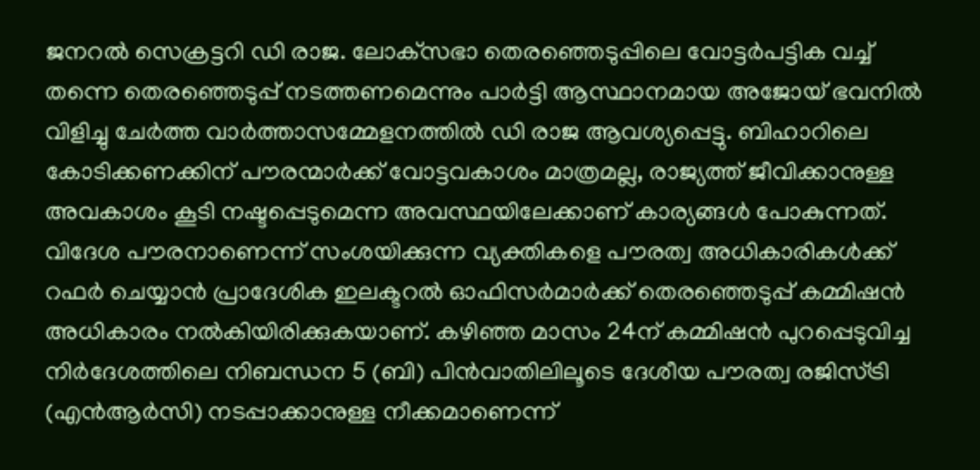ജനറല്‍ സെക്രട്ടറി ഡി രാജ. ലോക്‌സഭാ തെരഞ്ഞെടുപ്പിലെ വോട്ടര്‍പട്ടിക വച്ച് തന്നെ തെരഞ്ഞെടുപ്പ് നടത്തണമെന്നും പാര്‍ട്ടി ആസ്ഥാനമായ അജോയ് ഭവനില്‍ വിളിച്ചു ചേര്‍ത്ത വാര്‍ത്താസമ്മേളനത്തില്‍ ഡി രാജ ആവശ്യപ്പെട്ടു. ബിഹാറിലെ കോടിക്കണക്കിന് പൗരന്മാര്‍ക്ക് വോട്ടവകാശം മാത്രമല്ല, രാജ്യത്ത് ജീവിക്കാനുള്ള അവകാശം കൂടി നഷ്ടപ്പെടുമെന്ന അവസ്ഥയിലേക്കാണ് കാര്യങ്ങള്‍ പോകുന്നത്. വിദേശ പൗരനാണെന്ന് സംശയിക്കുന്ന വ്യക്തികളെ പൗരത്വ അധികാരികള്‍ക്ക് റഫര്‍ ചെയ്യാന്‍ പ്രാദേശിക ഇലക്ടറല്‍ ഓഫിസര്‍മാര്‍ക്ക് തെരഞ്ഞെടുപ്പ് കമ്മിഷന്‍ അധികാരം നല്‍കിയിരിക്കുകയാണ്. കഴിഞ്ഞ മാസം 24ന് കമ്മിഷന്‍ പുറപ്പെടുവിച്ച നിര്‍ദേശത്തിലെ നിബന്ധന 5 (ബി) പിന്‍വാതിലിലൂടെ ദേശീയ പൗരത്വ രജിസ്ട്രി (എന്‍ആര്‍സി) നടപ്പാക്കാനുള്ള നീക്കമാണെന്ന്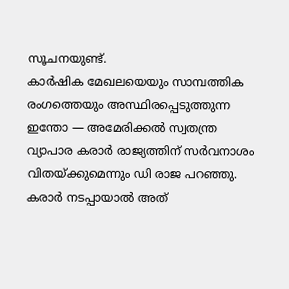സൂചനയുണ്ട്.
കാര്‍ഷിക മേഖലയെയും സാമ്പത്തിക രംഗത്തെയും അസ്ഥിരപ്പെടുത്തുന്ന ഇന്തോ — അമേരിക്കല്‍ സ്വതന്ത്ര വ്യാപാര കരാര്‍ രാജ്യത്തിന് സര്‍വനാശം വിതയ്ക്കുമെന്നും ഡി രാജ പറഞ്ഞു. കരാര്‍ നടപ്പായാല്‍ അത്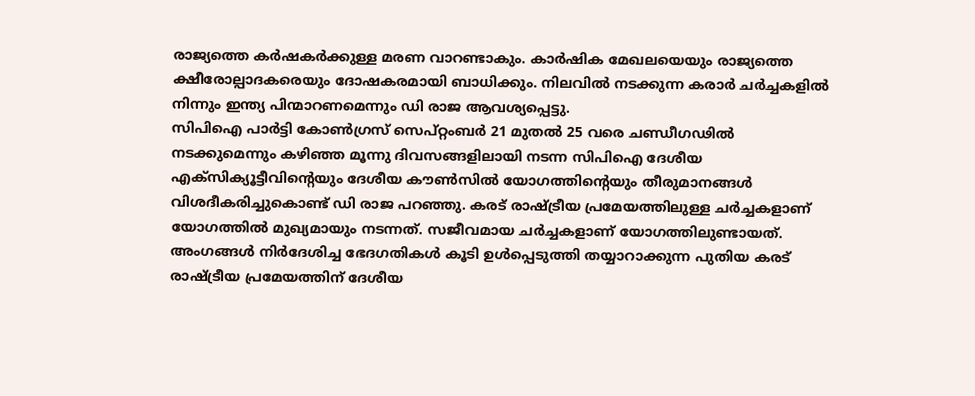രാജ്യത്തെ കര്‍ഷകര്‍ക്കുള്ള മരണ വാറണ്ടാകും. കാര്‍ഷിക മേഖലയെയും രാജ്യത്തെ ക്ഷീരോല്പാദകരെയും ദോഷകരമായി ബാധിക്കും. നിലവില്‍ നടക്കുന്ന കരാര്‍ ചര്‍ച്ചകളില്‍ നിന്നും ഇന്ത്യ പിന്മാറണമെന്നും ഡി രാജ ആവശ്യപ്പെട്ടു.
സിപിഐ പാര്‍ട്ടി കോണ്‍ഗ്രസ് സെപ്റ്റംബര്‍ 21 മുതല്‍ 25 വരെ ചണ്ഡീഗഢില്‍ നടക്കുമെന്നും കഴിഞ്ഞ മൂന്നു ദിവസങ്ങളിലായി നടന്ന സിപിഐ ദേശീയ എക്സിക്യൂട്ടീവിന്റെയും ദേശീയ കൗണ്‍സില്‍ യോഗത്തിന്റെയും തീരുമാനങ്ങള്‍ വിശദീകരിച്ചുകൊണ്ട് ഡി രാജ പറഞ്ഞു. കരട് രാഷ്ട്രീയ പ്രമേയത്തിലുള്ള ചര്‍ച്ചകളാണ് യോഗത്തില്‍ മുഖ്യമായും നടന്നത്. സജീവമായ ചര്‍ച്ചകളാണ് യോഗത്തിലുണ്ടായത്. അംഗങ്ങള്‍ നിര്‍ദേശിച്ച ഭേദഗതികള്‍ കൂടി ഉള്‍പ്പെടുത്തി തയ്യാറാക്കുന്ന പുതിയ കരട് രാഷ്ട്രീയ പ്രമേയത്തിന് ദേശീയ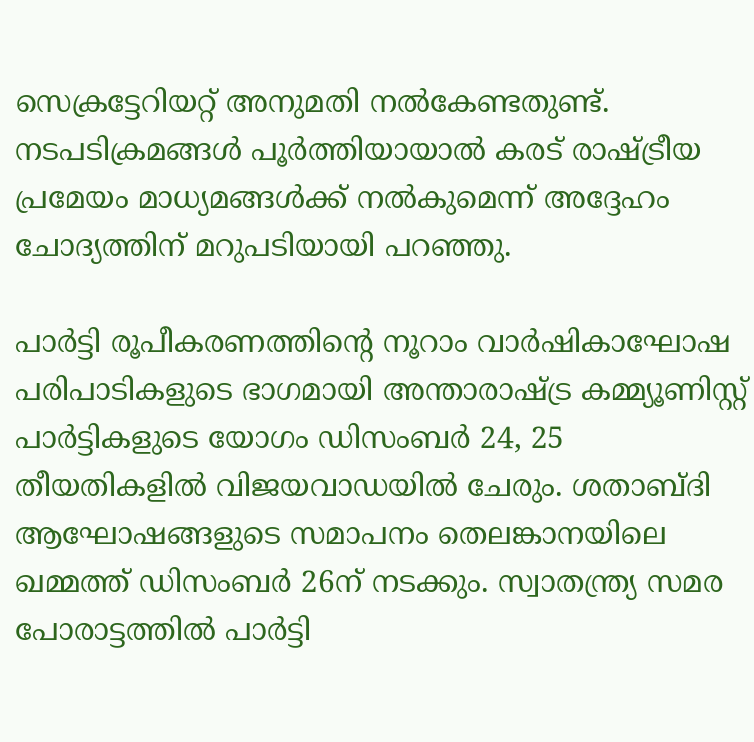സെക്രട്ടേറിയറ്റ് അനുമതി നല്‍കേണ്ടതുണ്ട്. നടപടിക്രമങ്ങള്‍ പൂര്‍ത്തിയായാല്‍ കരട് രാഷ്ട്രീയ പ്രമേയം മാധ്യമങ്ങള്‍ക്ക് നല്‍കുമെന്ന് അദ്ദേഹം ചോദ്യത്തിന് മറുപടിയായി പറഞ്ഞു.

പാര്‍ട്ടി രൂപീകരണത്തിന്റെ നൂറാം വാര്‍ഷികാഘോഷ പരിപാടികളുടെ ഭാഗമായി അന്താരാഷ്ട്ര കമ്മ്യൂണിസ്റ്റ് പാര്‍ട്ടികളുടെ യോഗം ഡിസംബര്‍ 24, 25 തീയതികളില്‍ വിജയവാഡയില്‍ ചേരും. ശതാബ്ദി ആഘോഷങ്ങളുടെ സമാപനം തെലങ്കാനയിലെ ഖമ്മത്ത് ഡിസംബര്‍ 26ന് നടക്കും. സ്വാതന്ത്ര്യ സമര പോരാട്ടത്തില്‍ പാര്‍ട്ടി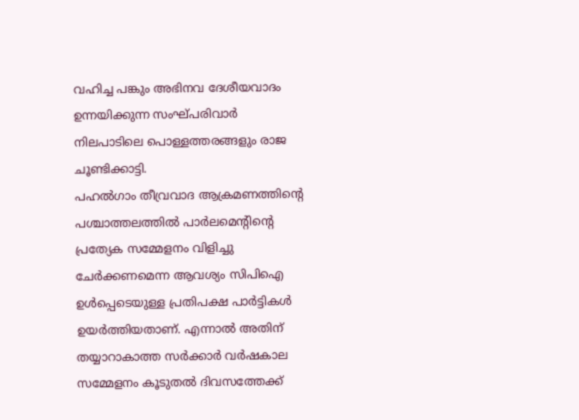വഹിച്ച പങ്കും അഭിനവ ദേശീയവാദം ഉന്നയിക്കുന്ന സംഘ്പരിവാര്‍ നിലപാടിലെ പൊള്ളത്തരങ്ങളും രാജ ചൂണ്ടിക്കാട്ടി.
പഹല്‍ഗാം തീവ്രവാദ ആക്രമണത്തിന്റെ പശ്ചാത്തലത്തില്‍ പാര്‍ലമെന്റിന്റെ പ്രത്യേക സമ്മേളനം വിളിച്ചു ചേര്‍ക്കണമെന്ന ആവശ്യം സിപിഐ ഉള്‍പ്പെടെയുള്ള പ്രതിപക്ഷ പാര്‍ട്ടികള്‍ ഉയര്‍ത്തിയതാണ്. എന്നാല്‍ അതിന് തയ്യാറാകാത്ത സര്‍ക്കാര്‍ വര്‍ഷകാല സമ്മേളനം കൂടുതല്‍ ദിവസത്തേക്ക്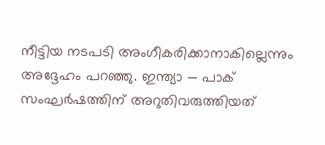നീട്ടിയ നടപടി അംഗീകരിക്കാനാകില്ലെന്നും അദ്ദേഹം പറഞ്ഞു. ഇന്ത്യാ — പാക് സംഘര്‍ഷത്തിന് അറുതിവരുത്തിയത്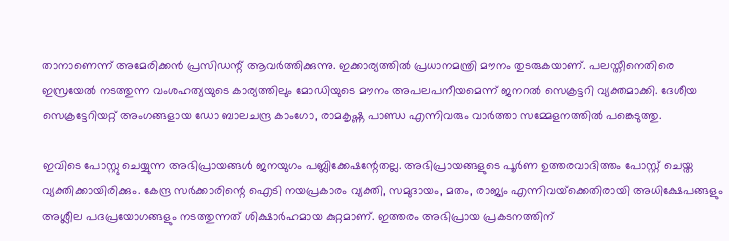താനാണെന്ന് അമേരിക്കന്‍ പ്രസിഡന്റ് ആവര്‍ത്തിക്കുന്നു. ഇക്കാര്യത്തില്‍ പ്രധാനമന്ത്രി മൗനം തുടരുകയാണ്. പലസ്തീനെതിരെ ഇസ്രയേല്‍ നടത്തുന്ന വംശഹത്യയുടെ കാര്യത്തിലും മോഡിയുടെ മൗനം അപലപനീയമെന്ന് ജനറല്‍ സെക്രട്ടറി വ്യക്തമാക്കി. ദേശീയ സെക്രട്ടേറിയറ്റ് അംഗങ്ങളായ ഡോ ബാലചന്ദ്ര കാംഗോ, രാമകൃഷ്ണ പാണ്ഡ എന്നിവരും വാര്‍ത്താ സമ്മേളനത്തില്‍ പങ്കെടുത്തു.

ഇവിടെ പോസ്റ്റു ചെയ്യുന്ന അഭിപ്രായങ്ങള്‍ ജനയുഗം പബ്ലിക്കേഷന്റേതല്ല. അഭിപ്രായങ്ങളുടെ പൂര്‍ണ ഉത്തരവാദിത്തം പോസ്റ്റ് ചെയ്ത വ്യക്തിക്കായിരിക്കും. കേന്ദ്ര സര്‍ക്കാരിന്റെ ഐടി നയപ്രകാരം വ്യക്തി, സമുദായം, മതം, രാജ്യം എന്നിവയ്‌ക്കെതിരായി അധിക്ഷേപങ്ങളും അശ്ലീല പദപ്രയോഗങ്ങളും നടത്തുന്നത് ശിക്ഷാര്‍ഹമായ കുറ്റമാണ്. ഇത്തരം അഭിപ്രായ പ്രകടനത്തിന്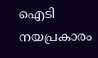ഐടി നയപ്രകാരം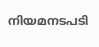നിയമനടപടി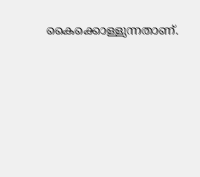കൈക്കൊള്ളുന്നതാണ്.